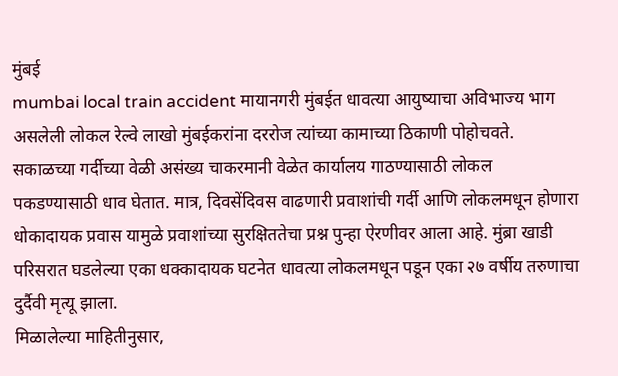मुंबई
mumbai local train accident मायानगरी मुंबईत धावत्या आयुष्याचा अविभाज्य भाग असलेली लोकल रेल्वे लाखो मुंबईकरांना दररोज त्यांच्या कामाच्या ठिकाणी पोहोचवते. सकाळच्या गर्दीच्या वेळी असंख्य चाकरमानी वेळेत कार्यालय गाठण्यासाठी लोकल पकडण्यासाठी धाव घेतात. मात्र, दिवसेंदिवस वाढणारी प्रवाशांची गर्दी आणि लोकलमधून होणारा धोकादायक प्रवास यामुळे प्रवाशांच्या सुरक्षिततेचा प्रश्न पुन्हा ऐरणीवर आला आहे. मुंब्रा खाडी परिसरात घडलेल्या एका धक्कादायक घटनेत धावत्या लोकलमधून पडून एका २७ वर्षीय तरुणाचा दुर्दैवी मृत्यू झाला.
मिळालेल्या माहितीनुसार,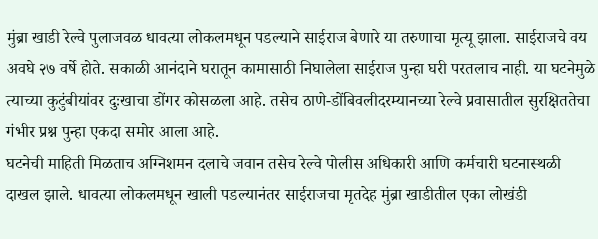मुंब्रा खाडी रेल्वे पुलाजवळ धावत्या लोकलमधून पडल्याने साईराज बेणारे या तरुणाचा मृत्यू झाला. साईराजचे वय अवघे २७ वर्षे होते. सकाळी आनंदाने घरातून कामासाठी निघालेला साईराज पुन्हा घरी परतलाच नाही. या घटनेमुळे त्याच्या कुटुंबीयांवर दुःखाचा डोंगर कोसळला आहे. तसेच ठाणे-डोंबिवलीदरम्यानच्या रेल्वे प्रवासातील सुरक्षिततेचा गंभीर प्रश्न पुन्हा एकदा समोर आला आहे.
घटनेची माहिती मिळताच अग्निशमन दलाचे जवान तसेच रेल्वे पोलीस अधिकारी आणि कर्मचारी घटनास्थळी दाखल झाले. धावत्या लोकलमधून खाली पडल्यानंतर साईराजचा मृतदेह मुंब्रा खाडीतील एका लोखंडी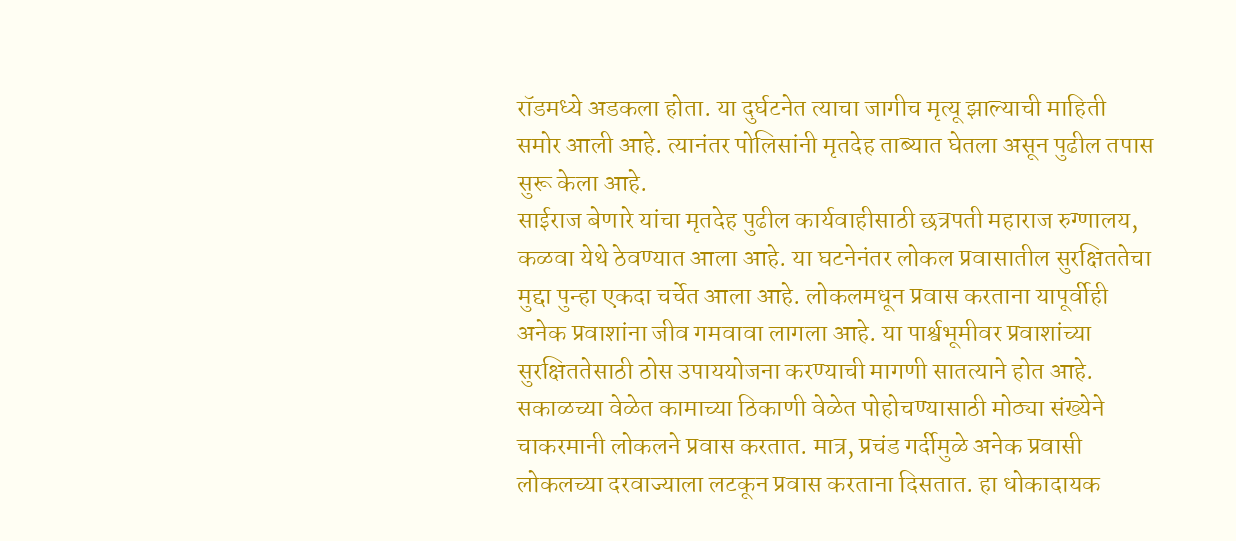रॉडमध्ये अडकला होता. या दुर्घटनेत त्याचा जागीच मृत्यू झाल्याची माहिती समोर आली आहे. त्यानंतर पोलिसांनी मृतदेह ताब्यात घेतला असून पुढील तपास सुरू केला आहे.
साईराज बेणारे यांचा मृतदेह पुढील कार्यवाहीसाठी छत्रपती महाराज रुग्णालय, कळवा येथे ठेवण्यात आला आहे. या घटनेनंतर लोकल प्रवासातील सुरक्षिततेचा मुद्दा पुन्हा एकदा चर्चेत आला आहे. लोकलमधून प्रवास करताना यापूर्वीही अनेक प्रवाशांना जीव गमवावा लागला आहे. या पार्श्वभूमीवर प्रवाशांच्या सुरक्षिततेसाठी ठोस उपाययोजना करण्याची मागणी सातत्याने होत आहे.
सकाळच्या वेळेत कामाच्या ठिकाणी वेळेत पोहोचण्यासाठी मोठ्या संख्येने चाकरमानी लोकलने प्रवास करतात. मात्र, प्रचंड गर्दीमुळे अनेक प्रवासी लोकलच्या दरवाज्याला लटकून प्रवास करताना दिसतात. हा धोकादायक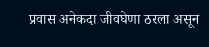प्रवास अनेकदा जीवघेणा ठरला असून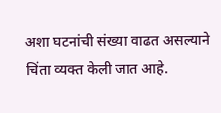अशा घटनांची संख्या वाढत असल्याने चिंता व्यक्त केली जात आहे.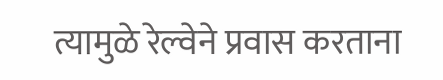त्यामुळे रेल्वेने प्रवास करताना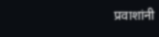प्रवाशांनी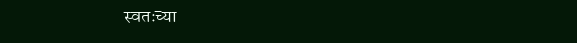स्वतःच्या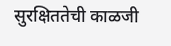सुरक्षिततेची काळजी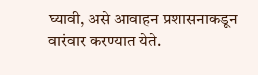घ्यावी, असे आवाहन प्रशासनाकडून वारंवार करण्यात येते.